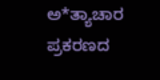ಅ*ತ್ಯಾಚಾರ ಪ್ರಕರಣದ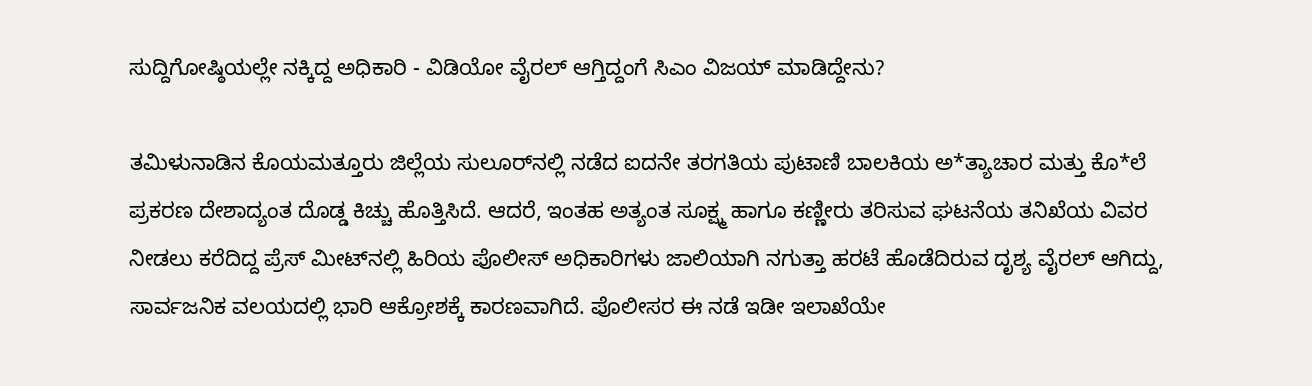ಸುದ್ದಿಗೋಷ್ಠಿಯಲ್ಲೇ ನಕ್ಕಿದ್ದ ಅಧಿಕಾರಿ - ವಿಡಿಯೋ ವೈರಲ್ ಆಗ್ತಿದ್ದಂಗೆ ಸಿಎಂ ವಿಜಯ್ ಮಾಡಿದ್ದೇನು?

ತಮಿಳುನಾಡಿನ ಕೊಯಮತ್ತೂರು ಜಿಲ್ಲೆಯ ಸುಲೂರ್‌ನಲ್ಲಿ ನಡೆದ ಐದನೇ ತರಗತಿಯ ಪುಟಾಣಿ ಬಾಲಕಿಯ ಅ*ತ್ಯಾಚಾರ ಮತ್ತು ಕೊ*ಲೆ ಪ್ರಕರಣ ದೇಶಾದ್ಯಂತ ದೊಡ್ಡ ಕಿಚ್ಚು ಹೊತ್ತಿಸಿದೆ. ಆದರೆ, ಇಂತಹ ಅತ್ಯಂತ ಸೂಕ್ಷ್ಮ ಹಾಗೂ ಕಣ್ಣೀರು ತರಿಸುವ ಘಟನೆಯ ತನಿಖೆಯ ವಿವರ ನೀಡಲು ಕರೆದಿದ್ದ ಪ್ರೆಸ್ ಮೀಟ್‌ನಲ್ಲಿ ಹಿರಿಯ ಪೊಲೀಸ್ ಅಧಿಕಾರಿಗಳು ಜಾಲಿಯಾಗಿ ನಗುತ್ತಾ ಹರಟೆ ಹೊಡೆದಿರುವ ದೃಶ್ಯ ವೈರಲ್ ಆಗಿದ್ದು, ಸಾರ್ವಜನಿಕ ವಲಯದಲ್ಲಿ ಭಾರಿ ಆಕ್ರೋಶಕ್ಕೆ ಕಾರಣವಾಗಿದೆ. ಪೊಲೀಸರ ಈ ನಡೆ ಇಡೀ ಇಲಾಖೆಯೇ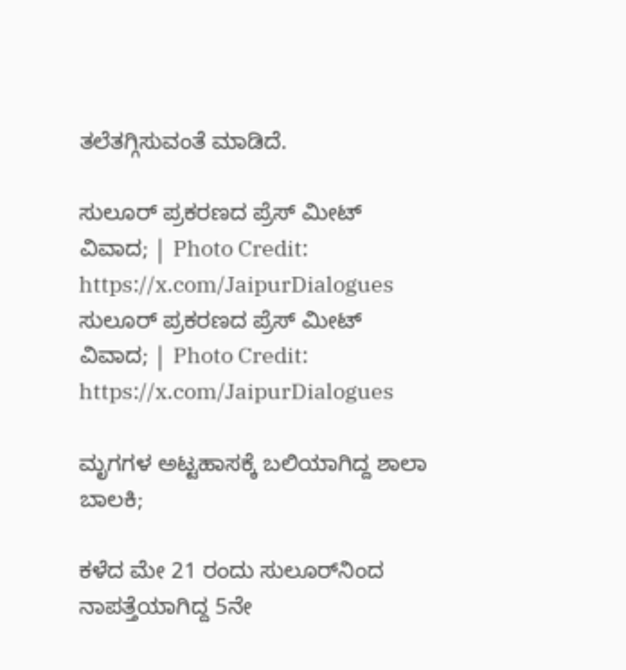ತಲೆತಗ್ಗಿಸುವಂತೆ ಮಾಡಿದೆ.

ಸುಲೂರ್ ಪ್ರಕರಣದ ಪ್ರೆಸ್ ಮೀಟ್ ವಿವಾದ; | Photo Credit: https://x.com/JaipurDialogues
ಸುಲೂರ್ ಪ್ರಕರಣದ ಪ್ರೆಸ್ ಮೀಟ್ ವಿವಾದ; | Photo Credit: https://x.com/JaipurDialogues

ಮೃಗಗಳ ಅಟ್ಟಹಾಸಕ್ಕೆ ಬಲಿಯಾಗಿದ್ದ ಶಾಲಾ ಬಾಲಕಿ;

ಕಳೆದ ಮೇ 21 ರಂದು ಸುಲೂರ್‌ನಿಂದ ನಾಪತ್ತೆಯಾಗಿದ್ದ 5ನೇ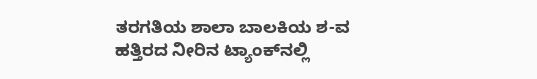ತರಗತಿಯ ಶಾಲಾ ಬಾಲಕಿಯ ಶ-ವ ಹತ್ತಿರದ ನೀರಿನ ಟ್ಯಾಂಕ್‌ನಲ್ಲಿ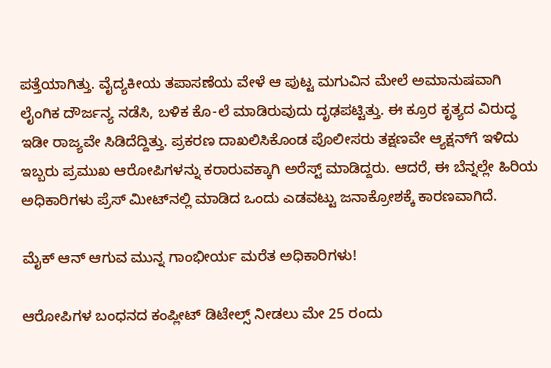ಪತ್ತೆಯಾಗಿತ್ತು. ವೈದ್ಯಕೀಯ ತಪಾಸಣೆಯ ವೇಳೆ ಆ ಪುಟ್ಟ ಮಗುವಿನ ಮೇಲೆ ಅಮಾನುಷವಾಗಿ ಲೈಂಗಿಕ ದೌರ್ಜನ್ಯ ನಡೆಸಿ, ಬಳಿಕ ಕೊ-ಲೆ ಮಾಡಿರುವುದು ದೃಢಪಟ್ಟಿತ್ತು. ಈ ಕ್ರೂರ ಕೃತ್ಯದ ವಿರುದ್ಧ ಇಡೀ ರಾಜ್ಯವೇ ಸಿಡಿದೆದ್ದಿತ್ತು. ಪ್ರಕರಣ ದಾಖಲಿಸಿಕೊಂಡ ಪೊಲೀಸರು ತಕ್ಷಣವೇ ಆ್ಯಕ್ಷನ್‌ಗೆ ಇಳಿದು ಇಬ್ಬರು ಪ್ರಮುಖ ಆರೋಪಿಗಳನ್ನು ಕರಾರುವಕ್ಕಾಗಿ ಅರೆಸ್ಟ್ ಮಾಡಿದ್ದರು. ಆದರೆ, ಈ ಬೆನ್ನಲ್ಲೇ ಹಿರಿಯ ಅಧಿಕಾರಿಗಳು ಪ್ರೆಸ್ ಮೀಟ್‌ನಲ್ಲಿ ಮಾಡಿದ ಒಂದು ಎಡವಟ್ಟು ಜನಾಕ್ರೋಶಕ್ಕೆ ಕಾರಣವಾಗಿದೆ.

ಮೈಕ್ ಆನ್ ಆಗುವ ಮುನ್ನ ಗಾಂಭೀರ್ಯ ಮರೆತ ಅಧಿಕಾರಿಗಳು!

ಆರೋಪಿಗಳ ಬಂಧನದ ಕಂಪ್ಲೀಟ್ ಡಿಟೇಲ್ಸ್ ನೀಡಲು ಮೇ 25 ರಂದು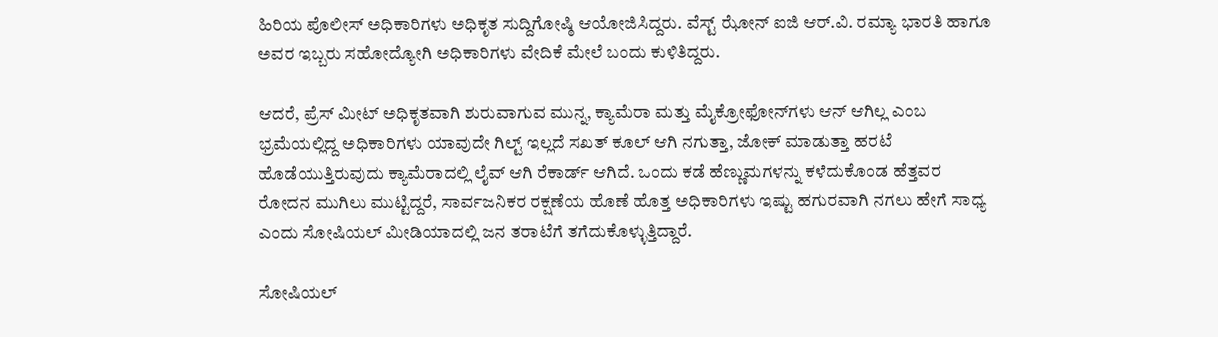ಹಿರಿಯ ಪೊಲೀಸ್ ಅಧಿಕಾರಿಗಳು ಅಧಿಕೃತ ಸುದ್ದಿಗೋಷ್ಠಿ ಆಯೋಜಿಸಿದ್ದರು. ವೆಸ್ಟ್ ಝೋನ್ ಐಜಿ ಆರ್.ವಿ. ರಮ್ಯಾ ಭಾರತಿ ಹಾಗೂ ಅವರ ಇಬ್ಬರು ಸಹೋದ್ಯೋಗಿ ಅಧಿಕಾರಿಗಳು ವೇದಿಕೆ ಮೇಲೆ ಬಂದು ಕುಳಿತಿದ್ದರು.

ಆದರೆ, ಪ್ರೆಸ್ ಮೀಟ್ ಅಧಿಕೃತವಾಗಿ ಶುರುವಾಗುವ ಮುನ್ನ, ಕ್ಯಾಮೆರಾ ಮತ್ತು ಮೈಕ್ರೋಫೋನ್‌ಗಳು ಆನ್ ಆಗಿಲ್ಲ ಎಂಬ ಭ್ರಮೆಯಲ್ಲಿದ್ದ ಅಧಿಕಾರಿಗಳು ಯಾವುದೇ ಗಿಲ್ಟ್ ಇಲ್ಲದೆ ಸಖತ್ ಕೂಲ್ ಆಗಿ ನಗುತ್ತಾ, ಜೋಕ್ ಮಾಡುತ್ತಾ ಹರಟೆ ಹೊಡೆಯುತ್ತಿರುವುದು ಕ್ಯಾಮೆರಾದಲ್ಲಿ ಲೈವ್ ಆಗಿ ರೆಕಾರ್ಡ್ ಆಗಿದೆ. ಒಂದು ಕಡೆ ಹೆಣ್ಣುಮಗಳನ್ನು ಕಳೆದುಕೊಂಡ ಹೆತ್ತವರ ರೋದನ ಮುಗಿಲು ಮುಟ್ಟಿದ್ದರೆ, ಸಾರ್ವಜನಿಕರ ರಕ್ಷಣೆಯ ಹೊಣೆ ಹೊತ್ತ ಅಧಿಕಾರಿಗಳು ಇಷ್ಟು ಹಗುರವಾಗಿ ನಗಲು ಹೇಗೆ ಸಾಧ್ಯ ಎಂದು ಸೋಷಿಯಲ್ ಮೀಡಿಯಾದಲ್ಲಿ ಜನ ತರಾಟೆಗೆ ತಗೆದುಕೊಳ್ಳುತ್ತಿದ್ದಾರೆ.

ಸೋಷಿಯಲ್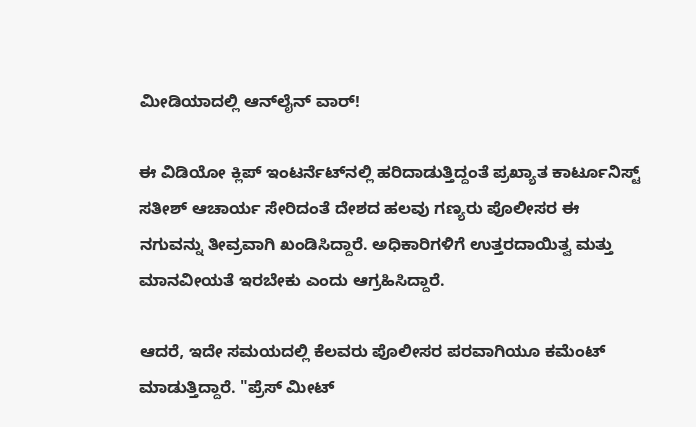ಮೀಡಿಯಾದಲ್ಲಿ ಆನ್‌ಲೈನ್ ವಾರ್!

ಈ ವಿಡಿಯೋ ಕ್ಲಿಪ್ ಇಂಟರ್ನೆಟ್‌ನಲ್ಲಿ ಹರಿದಾಡುತ್ತಿದ್ದಂತೆ ಪ್ರಖ್ಯಾತ ಕಾರ್ಟೂನಿಸ್ಟ್ ಸತೀಶ್ ಆಚಾರ್ಯ ಸೇರಿದಂತೆ ದೇಶದ ಹಲವು ಗಣ್ಯರು ಪೊಲೀಸರ ಈ ನಗುವನ್ನು ತೀವ್ರವಾಗಿ ಖಂಡಿಸಿದ್ದಾರೆ. ಅಧಿಕಾರಿಗಳಿಗೆ ಉತ್ತರದಾಯಿತ್ವ ಮತ್ತು ಮಾನವೀಯತೆ ಇರಬೇಕು ಎಂದು ಆಗ್ರಹಿಸಿದ್ದಾರೆ.

ಆದರೆ, ಇದೇ ಸಮಯದಲ್ಲಿ ಕೆಲವರು ಪೊಲೀಸರ ಪರವಾಗಿಯೂ ಕಮೆಂಟ್ ಮಾಡುತ್ತಿದ್ದಾರೆ. "ಪ್ರೆಸ್ ಮೀಟ್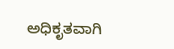ಅಧಿಕೃತವಾಗಿ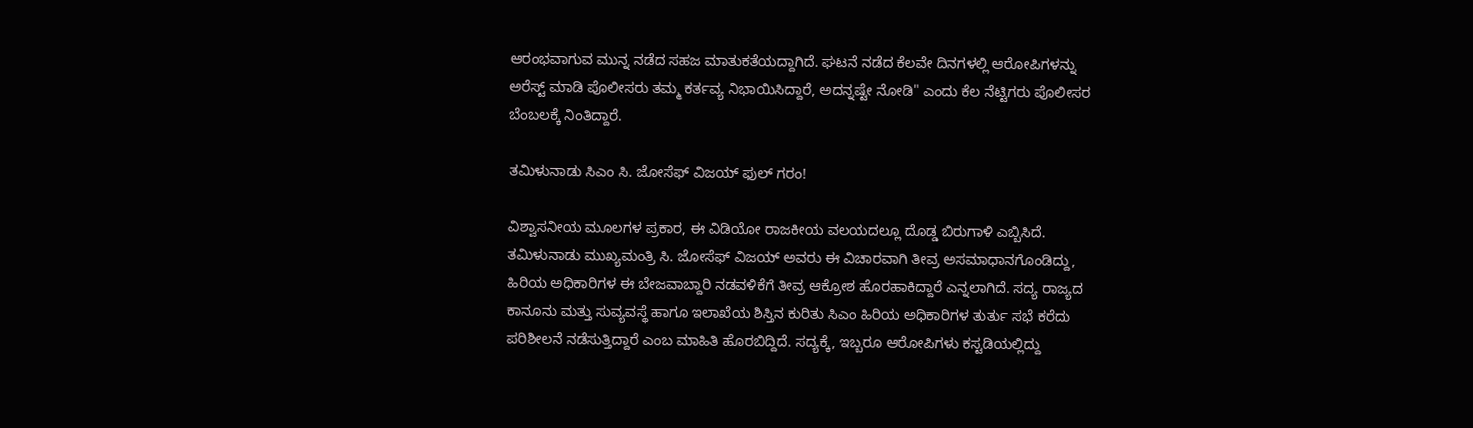ಆರಂಭವಾಗುವ ಮುನ್ನ ನಡೆದ ಸಹಜ ಮಾತುಕತೆಯದ್ದಾಗಿದೆ. ಘಟನೆ ನಡೆದ ಕೆಲವೇ ದಿನಗಳಲ್ಲಿ ಆರೋಪಿಗಳನ್ನು ಅರೆಸ್ಟ್ ಮಾಡಿ ಪೊಲೀಸರು ತಮ್ಮ ಕರ್ತವ್ಯ ನಿಭಾಯಿಸಿದ್ದಾರೆ, ಅದನ್ನಷ್ಟೇ ನೋಡಿ" ಎಂದು ಕೆಲ ನೆಟ್ಟಿಗರು ಪೊಲೀಸರ ಬೆಂಬಲಕ್ಕೆ ನಿಂತಿದ್ದಾರೆ.

ತಮಿಳುನಾಡು ಸಿಎಂ ಸಿ. ಜೋಸೆಫ್ ವಿಜಯ್ ಫುಲ್ ಗರಂ!

ವಿಶ್ವಾಸನೀಯ ಮೂಲಗಳ ಪ್ರಕಾರ, ಈ ವಿಡಿಯೋ ರಾಜಕೀಯ ವಲಯದಲ್ಲೂ ದೊಡ್ಡ ಬಿರುಗಾಳಿ ಎಬ್ಬಿಸಿದೆ. ತಮಿಳುನಾಡು ಮುಖ್ಯಮಂತ್ರಿ ಸಿ. ಜೋಸೆಫ್ ವಿಜಯ್ ಅವರು ಈ ವಿಚಾರವಾಗಿ ತೀವ್ರ ಅಸಮಾಧಾನಗೊಂಡಿದ್ದು, ಹಿರಿಯ ಅಧಿಕಾರಿಗಳ ಈ ಬೇಜವಾಬ್ದಾರಿ ನಡವಳಿಕೆಗೆ ತೀವ್ರ ಆಕ್ರೋಶ ಹೊರಹಾಕಿದ್ದಾರೆ ಎನ್ನಲಾಗಿದೆ. ಸದ್ಯ ರಾಜ್ಯದ ಕಾನೂನು ಮತ್ತು ಸುವ್ಯವಸ್ಥೆ ಹಾಗೂ ಇಲಾಖೆಯ ಶಿಸ್ತಿನ ಕುರಿತು ಸಿಎಂ ಹಿರಿಯ ಅಧಿಕಾರಿಗಳ ತುರ್ತು ಸಭೆ ಕರೆದು ಪರಿಶೀಲನೆ ನಡೆಸುತ್ತಿದ್ದಾರೆ ಎಂಬ ಮಾಹಿತಿ ಹೊರಬಿದ್ದಿದೆ. ಸದ್ಯಕ್ಕೆ, ಇಬ್ಬರೂ ಆರೋಪಿಗಳು ಕಸ್ಟಡಿಯಲ್ಲಿದ್ದು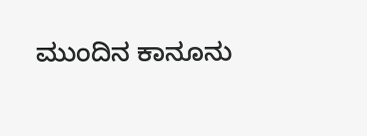ಮುಂದಿನ ಕಾನೂನು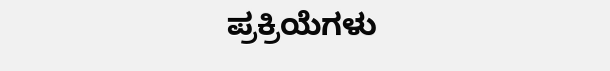ಪ್ರಕ್ರಿಯೆಗಳು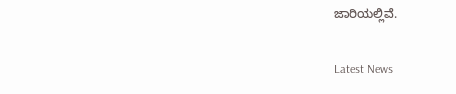ಜಾರಿಯಲ್ಲಿವೆ.

Latest News